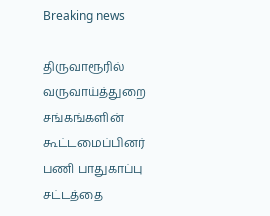Breaking news

திருவாரூரில் வருவாய்த்துறை சங்கங்களின் கூட்டமைப்பினர் பணி பாதுகாப்பு சட்டத்தை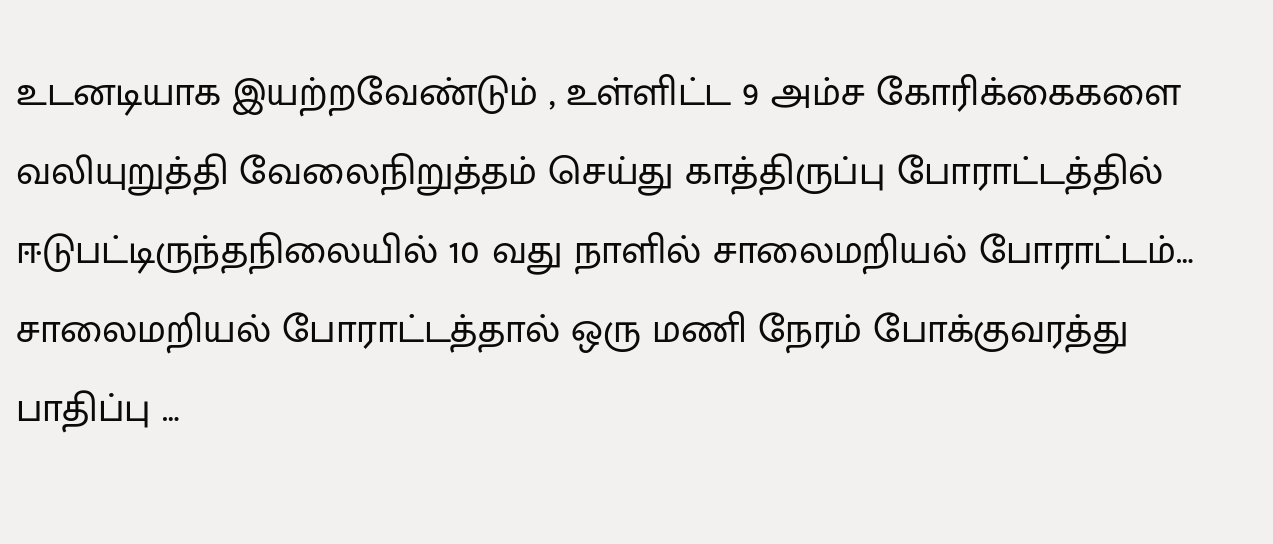உடனடியாக இயற்றவேண்டும் , உள்ளிட்ட 9 அம்ச கோரிக்கைகளை வலியுறுத்தி வேலைநிறுத்தம் செய்து காத்திருப்பு போராட்டத்தில் ஈடுபட்டிருந்தநிலையில் 10 வது நாளில் சாலைமறியல் போராட்டம்… சாலைமறியல் போராட்டத்தால் ஒரு மணி நேரம் போக்குவரத்து பாதிப்பு …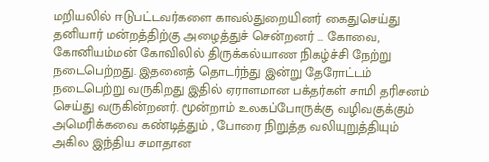மறியலில் ஈடுபட்டவர்களை காவல்துறையினர் கைதுசெய்து தனியார் மன்றத்திற்கு அழைத்துச் சென்றனர் … கோவை, கோனியம்மன் கோவிலில் திருக்கல்யாண நிகழ்ச்சி நேற்று நடைபெற்றது. இதனைத் தொடர்ந்து இன்று தேரோட்டம் நடைபெற்று வருகிறது இதில் ஏராளமான பக்தர்கள் சாமி தரிசனம் செய்து வருகின்றனர். மூன்றாம் உலகப்போருக்கு வழிவகுக்கும் அமெரிக்கவை கண்டித்தும் , போரை நிறுத்த வலியுறுத்தியும் அகில இந்திய சமாதான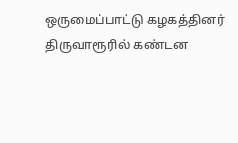ஒருமைப்பாட்டு கழகத்தினர் திருவாரூரில் கண்டன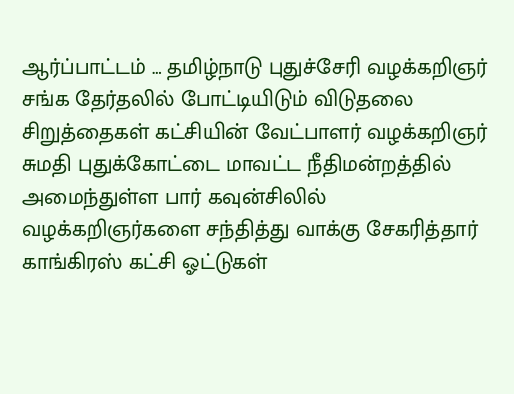ஆர்ப்பாட்டம் … தமிழ்நாடு புதுச்சேரி வழக்கறிஞர் சங்க தேர்தலில் போட்டியிடும் விடுதலை சிறுத்தைகள் கட்சியின் வேட்பாளர் வழக்கறிஞர் சுமதி புதுக்கோட்டை மாவட்ட நீதிமன்றத்தில் அமைந்துள்ள பார் கவுன்சிலில் வழக்கறிஞர்களை சந்தித்து வாக்கு சேகரித்தார் காங்கிரஸ் கட்சி ஓட்டுகள்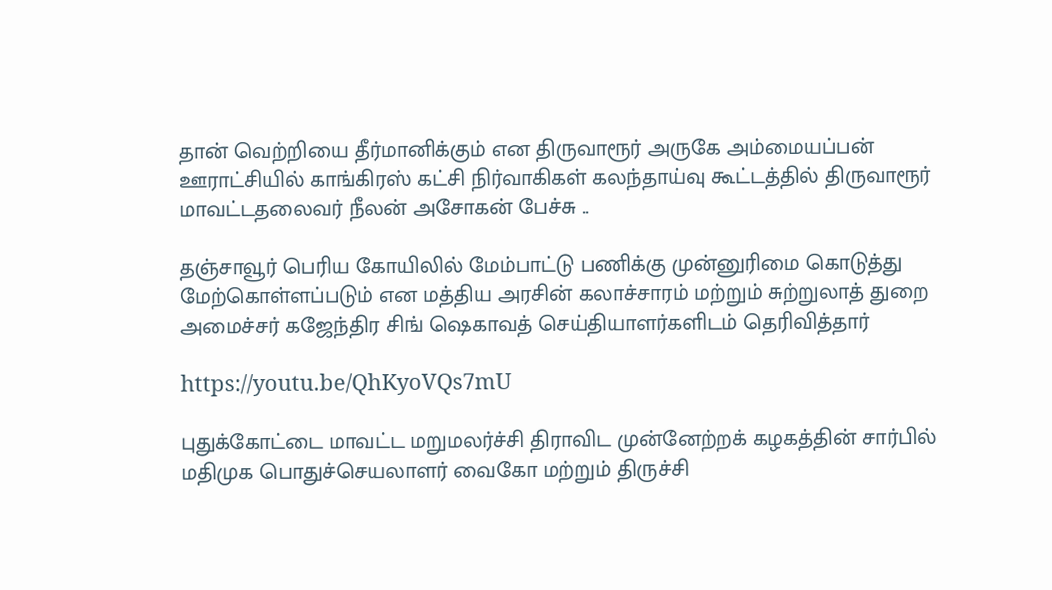தான் வெற்றியை தீர்மானிக்கும் என திருவாரூர் அருகே அம்மையப்பன் ஊராட்சியில் காங்கிரஸ் கட்சி நிர்வாகிகள் கலந்தாய்வு கூட்டத்தில் திருவாரூர் மாவட்டதலைவர் நீலன் அசோகன் பேச்சு ..

தஞ்சாவூர் பெரிய கோயிலில் மேம்பாட்டு பணிக்கு முன்னுரிமை கொடுத்து மேற்கொள்ளப்படும் என மத்திய அரசின் கலாச்சாரம் மற்றும் சுற்றுலாத் துறை அமைச்சர் கஜேந்திர சிங் ஷெகாவத் செய்தியாளர்களிடம் தெரிவித்தார்

https://youtu.be/QhKyoVQs7mU

புதுக்கோட்டை மாவட்ட மறுமலர்ச்சி திராவிட முன்னேற்றக் கழகத்தின் சார்பில் மதிமுக பொதுச்செயலாளர் வைகோ மற்றும் திருச்சி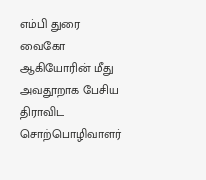எம்பி துரை வைகோ ஆகியோரின் மீது அவதூறாக பேசிய திராவிட சொற்பொழிவாளர்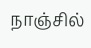நாஞ்சில்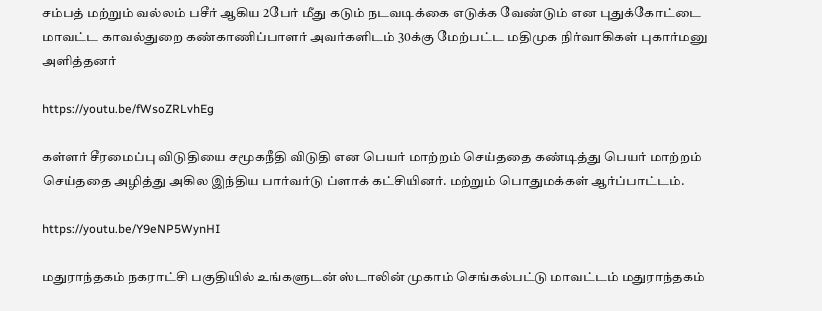சம்பத் மற்றும் வல்லம் பசீர் ஆகிய 2பேர் மீது கடும் நடவடிக்கை எடுக்க வேண்டும் என புதுக்கோட்டை மாவட்ட காவல்துறை கண்காணிப்பாளர் அவர்களிடம் 30க்கு மேற்பட்ட மதிமுக நிர்வாகிகள் புகார்மனு அளித்தனர்

https://youtu.be/fWsoZRLvhEg

கள்ளர் சீரமைப்பு விடுதியை சமூகநீதி விடுதி என பெயர் மாற்றம் செய்ததை கண்டித்து பெயர் மாற்றம் செய்ததை அழித்து அகில இந்திய பார்வர்டு ப்ளாக் கட்சியினர். மற்றும் பொதுமக்கள் ஆர்ப்பாட்டம்.

https://youtu.be/Y9eNP5WynHI

மதுராந்தகம் நகராட்சி பகுதியில் உங்களுடன் ஸ்டாலின் முகாம் செங்கல்பட்டு மாவட்டம் மதுராந்தகம்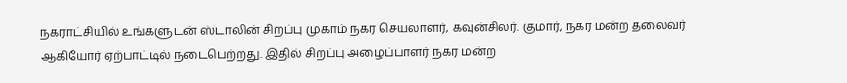நகராட்சியில் உங்களுடன் ஸ்டாலின் சிறப்பு முகாம் நகர செயலாளர், கவுன்சிலர். குமார், நகர மன்ற தலைவர் ஆகியோர் ஏற்பாட்டில் நடைபெற்றது. இதில் சிறப்பு அழைப்பாளர் நகர மன்ற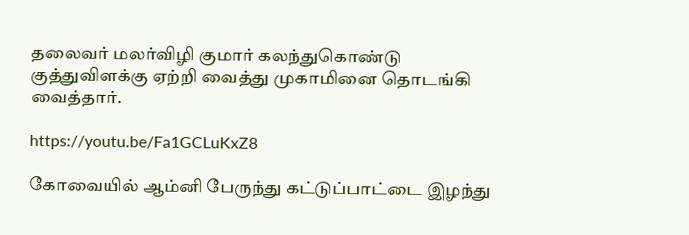தலைவர் மலர்விழி குமார் கலந்துகொண்டு குத்துவிளக்கு ஏற்றி வைத்து முகாமினை தொடங்கி வைத்தார்.

https://youtu.be/Fa1GCLuKxZ8

கோவையில் ஆம்னி பேருந்து கட்டுப்பாட்டை இழந்து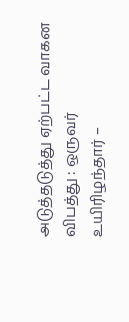அடுத்தடுத்து ஏற்பட்ட வாகன விபத்து : ஒருவர் உயிரிழந்தார் –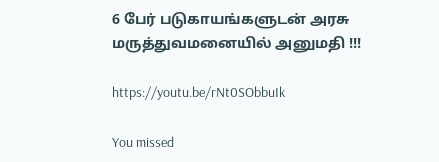6 பேர் படுகாயங்களுடன் அரசு மருத்துவமனையில் அனுமதி !!!

https://youtu.be/rNt0SObbuIk

You missed